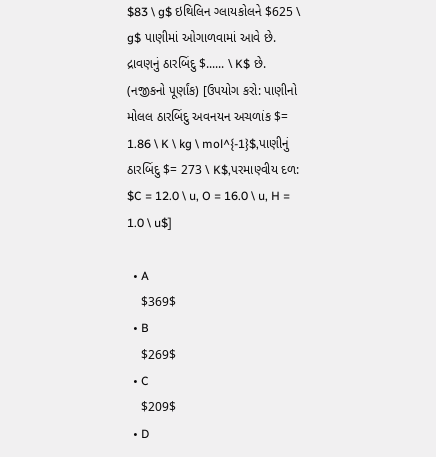$83 \ g$ ઇથિલિન ગ્લાયકોલને $625 \ g$ પાણીમાં ઓગાળવામાં આવે છે. દ્રાવણનું ઠારબિંદુ $...... \ K$ છે. (નજીકનો પૂર્ણાંક) [ઉપયોગ કરો: પાણીનો મોલલ ઠારબિંદુ અવનયન અચળાંક $= 1.86 \ K \ kg \ mol^{-1}$,પાણીનું ઠારબિંદુ $= 273 \ K$,પરમાણ્વીય દળ: $C = 12.0 \ u, O = 16.0 \ u, H = 1.0 \ u$]

  • A
    $369$
  • B
    $269$
  • C
    $209$
  • D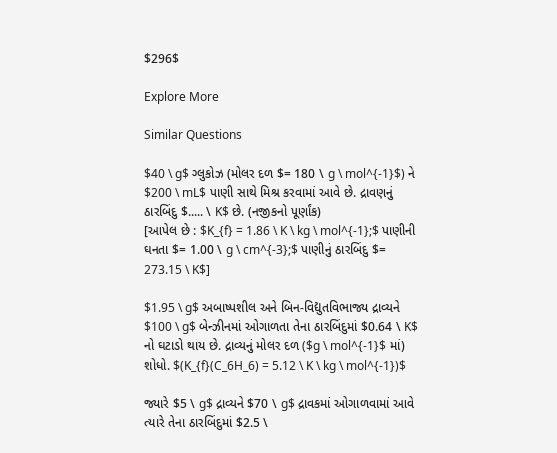$296$

Explore More

Similar Questions

$40 \ g$ ગ્લુકોઝ (મોલર દળ $= 180 \ g \ mol^{-1}$) ને $200 \ mL$ પાણી સાથે મિશ્ર કરવામાં આવે છે. દ્રાવણનું ઠારબિંદુ $..... \ K$ છે. (નજીકનો પૂર્ણાંક)
[આપેલ છે : $K_{f} = 1.86 \ K \ kg \ mol^{-1};$ પાણીની ઘનતા $= 1.00 \ g \ cm^{-3};$ પાણીનું ઠારબિંદુ $= 273.15 \ K$]

$1.95 \ g$ અબાષ્પશીલ અને બિન-વિદ્યુતવિભાજ્ય દ્રાવ્યને $100 \ g$ બેન્ઝીનમાં ઓગાળતા તેના ઠારબિંદુમાં $0.64 \ K$ નો ઘટાડો થાય છે. દ્રાવ્યનું મોલર દળ ($g \ mol^{-1}$ માં) શોધો. $(K_{f}(C_6H_6) = 5.12 \ K \ kg \ mol^{-1})$

જ્યારે $5 \ g$ દ્રાવ્યને $70 \ g$ દ્રાવકમાં ઓગાળવામાં આવે ત્યારે તેના ઠારબિંદુમાં $2.5 \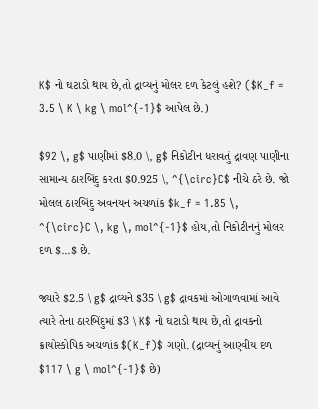K$ નો ઘટાડો થાય છે,તો દ્રાવ્યનું મોલર દળ કેટલું હશે? ($K_f = 3.5 \ K \ kg \ mol^{-1}$ આપેલ છે.)

$92 \, g$ પાણીમાં $8.0 \, g$ નિકોટીન ધરાવતું દ્રાવણ પાણીના સામાન્ય ઠારબિંદુ કરતા $0.925 \, ^{\circ}C$ નીચે ઠરે છે. જો મોલલ ઠારબિંદુ અવનયન અચળાંક $k_f = 1.85 \, ^{\circ}C \, kg \, mol^{-1}$ હોય,તો નિકોટીનનું મોલર દળ $...$ છે.

જ્યારે $2.5 \ g$ દ્રાવ્યને $35 \ g$ દ્રાવકમાં ઓગાળવામાં આવે ત્યારે તેના ઠારબિંદુમાં $3 \ K$ નો ઘટાડો થાય છે,તો દ્રાવકનો ક્રાયોસ્કોપિક અચળાંક $(K_f)$ ગણો. (દ્રાવ્યનું આણ્વીય દળ $117 \ g \ mol^{-1}$ છે)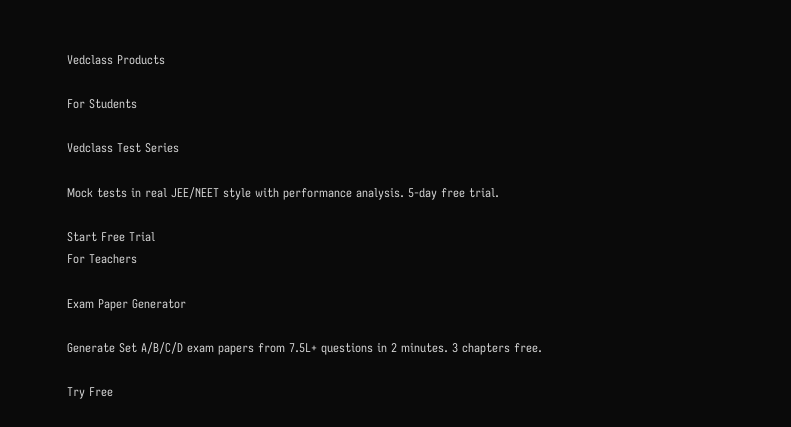Vedclass Products

For Students

Vedclass Test Series

Mock tests in real JEE/NEET style with performance analysis. 5-day free trial.

Start Free Trial
For Teachers

Exam Paper Generator

Generate Set A/B/C/D exam papers from 7.5L+ questions in 2 minutes. 3 chapters free.

Try Free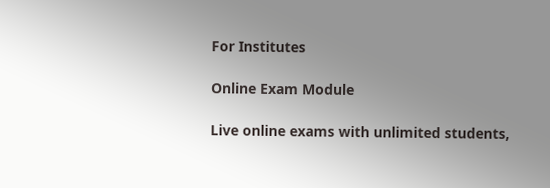For Institutes

Online Exam Module

Live online exams with unlimited students,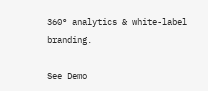360° analytics & white-label branding.

See Demo